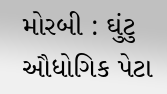મોરબી : ઘુંટુ ઔધોગિક પેટા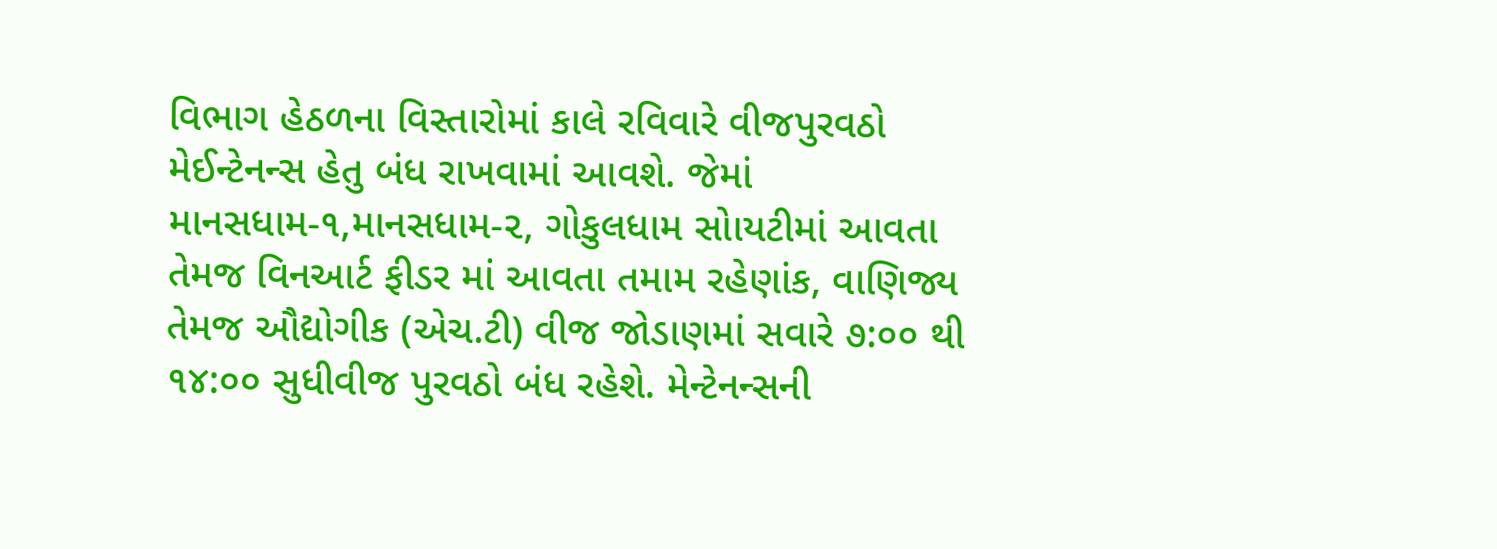વિભાગ હેઠળના વિસ્તારોમાં કાલે રવિવારે વીજપુરવઠો મેઈન્ટેનન્સ હેતુ બંધ રાખવામાં આવશે. જેમાં માનસધામ-૧,માનસધામ-૨, ગોકુલધામ સોાયટીમાં આવતા તેમજ વિનઆર્ટ ફીડર માં આવતા તમામ રહેણાંક, વાણિજ્ય તેમજ ઔદ્યોગીક (એચ.ટી) વીજ જોડાણમાં સવારે ૭:૦૦ થી ૧૪:૦૦ સુધીવીજ પુરવઠો બંધ રહેશે. મેન્ટેનન્સની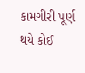કામગીરી પૂર્ણ થયે કોઈ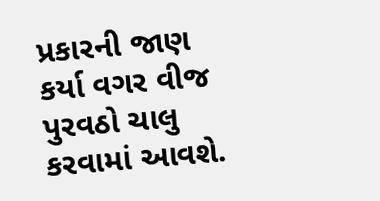પ્રકારની જાણ કર્યા વગર વીજ પુરવઠો ચાલુ કરવામાં આવશે.